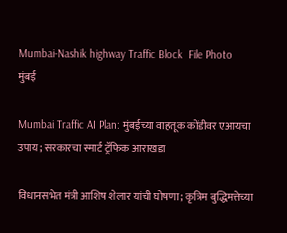Mumbai-Nashik highway Traffic Block  File Photo
मुंबई

Mumbai Traffic AI Plan: मुंबईच्या वाहतूक कोंडीवर एआयचा उपाय; सरकारचा स्मार्ट ट्रॅफिक आराखडा

विधानसभेत मंत्री आशिष शेलार यांची घोषणा; कृत्रिम बुद्धिमत्तेच्या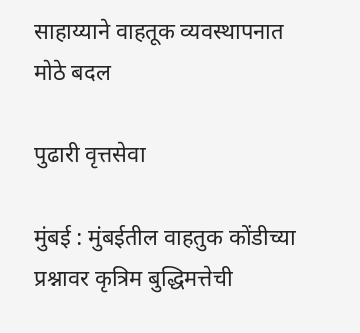साहाय्याने वाहतूक व्यवस्थापनात मोठे बदल

पुढारी वृत्तसेवा

मुंबई : मुंबईतील वाहतुक कोंडीच्या प्रश्नावर कृत्रिम बुद्धिमत्तेची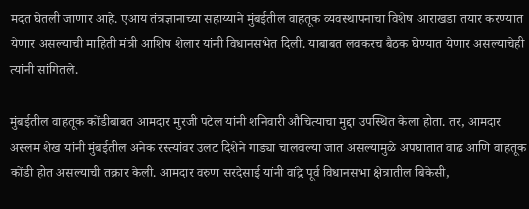मदत घेतली जाणार आहे. एआय तंत्रज्ञानाच्या सहाय्याने मुंबईतील वाहतूक व्यवस्थापनाचा विशेष आराखडा तयार करण्यात येणार असल्याची माहिती मंत्री आशिष शेलार यांनी विधानसभेत दिली. याबाबत लवकरच बैठक घेण्यात येणार असल्याचेही त्यांनी सांगितले.

मुंबईतील वाहतूक कोंडीबाबत आमदार मुरजी पटेल यांनी शनिवारी औचित्याचा मुद्दा उपस्थित केला होता. तर, आमदार अस्लम शेख यांनी मुंबईतील अनेक रस्त्यांवर उलट दिशेने गाड्या चालवल्या जात असल्यामुळे अपघातात वाढ आणि वाहतूक कोंडी होत असल्याची तक्रार केली. आमदार वरुण सरदेसाई यांनी वांद्रे पूर्व विधानसभा क्षेत्रातील बिकेसी,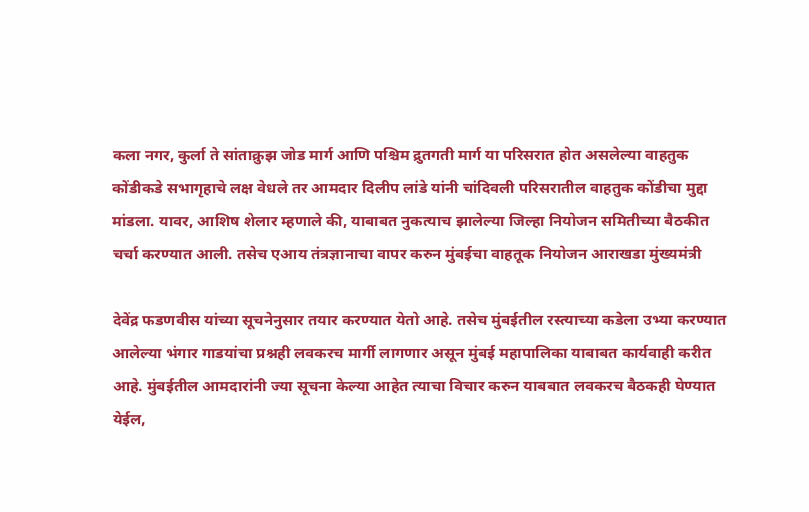कला नगर, कुर्ला ते सांताक्रुझ जोड मार्ग आणि पश्चिम द्रुतगती मार्ग या परिसरात होत असलेल्या वाहतुक कोंडीकडे सभागृहाचे लक्ष वेधले तर आमदार दिलीप लांडे यांनी चांदिवली परिसरातील वाहतुक कोंडीचा मुद्दा मांडला. यावर, आशिष शेलार म्हणाले की, याबाबत नुकत्याच झालेल्या जिल्हा नियोजन समितीच्या बैठकीत चर्चा करण्यात आली. तसेच एआय तंत्रज्ञानाचा वापर करुन मुंबईचा वाहतूक नियोजन आराखडा मुंख्यमंत्री

देवेंद्र फडणवीस यांच्या सूचनेनुसार तयार करण्यात येतो आहे. तसेच मुंबईतील रस्त्याच्या कडेला उभ्या करण्यात आलेल्या भंगार गाडयांचा प्रश्नही लवकरच मार्गी लागणार असून मुंबई महापालिका याबाबत कार्यवाही करीत आहे. मुंबईतील आमदारांनी ज्या सूचना केल्या आहेत त्याचा विचार करुन याबबात लवकरच बैठकही घेण्यात येईल,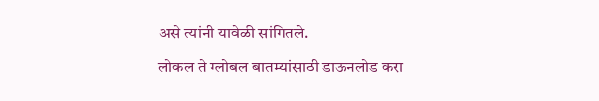असे त्यांनी यावेळी सांगितले.

लोकल ते ग्लोबल बातम्यांसाठी डाऊनलोड करा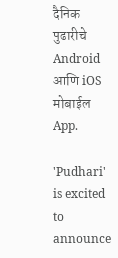दैनिक पुढारीचे Android आणि iOS मोबाईल App.

'Pudhari' is excited to announce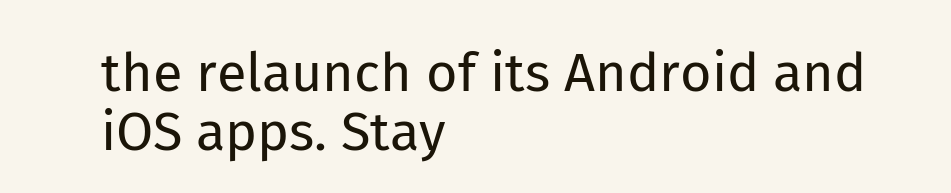the relaunch of its Android and iOS apps. Stay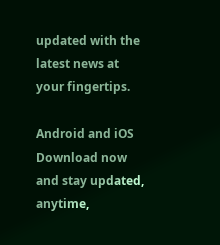updated with the latest news at your fingertips.

Android and iOS Download now and stay updated, anytime,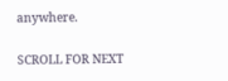anywhere.

SCROLL FOR NEXT